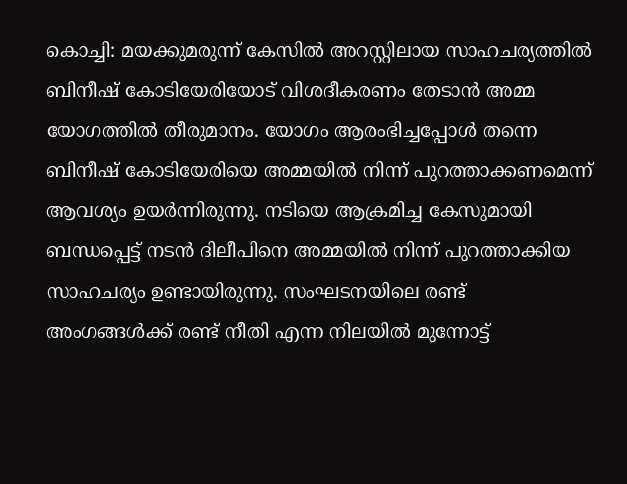കൊച്ചി: മയക്കുമരുന്ന് കേസിൽ അറസ്റ്റിലായ സാഹചര്യത്തിൽ ബിനീഷ് കോടിയേരിയോട് വിശദീകരണം തേടാൻ അമ്മ യോഗത്തിൽ തീരുമാനം. യോഗം ആരംഭിച്ചപ്പോൾ തന്നെ ബിനീഷ് കോടിയേരിയെ അമ്മയിൽ നിന്ന് പുറത്താക്കണമെന്ന് ആവശ്യം ഉയർന്നിരുന്നു. നടിയെ ആക്രമിച്ച കേസുമായി ബന്ധപ്പെട്ട് നടൻ ദിലീപിനെ അമ്മയിൽ നിന്ന് പുറത്താക്കിയ സാഹചര്യം ഉണ്ടായിരുന്നു. സംഘടനയിലെ രണ്ട് അംഗങ്ങൾക്ക് രണ്ട് നീതി എന്ന നിലയിൽ മുന്നോട്ട്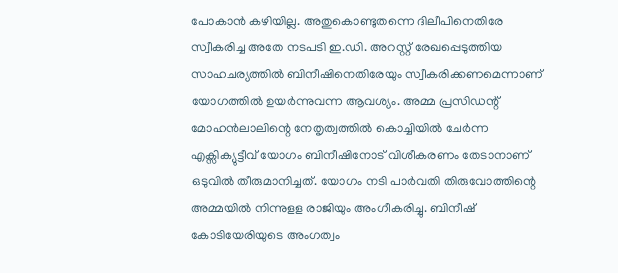പോകാൻ കഴിയില്ല. അതുകൊണ്ടുതന്നെ ദിലീപിനെതിരേ സ്വീകരിച്ച അതേ നടപടി ഇ.ഡി. അറസ്റ്റ് രേഖപ്പെടുത്തിയ സാഹചര്യത്തിൽ ബിനീഷിനെതിരേയും സ്വീകരിക്കണമെന്നാണ് യോഗത്തിൽ ഉയർന്നുവന്ന ആവശ്യം. അമ്മ പ്രസിഡന്റ് മോഹൻലാലിന്റെ നേതൃത്വത്തിൽ കൊച്ചിയിൽ ചേർന്ന എക്സിക്യുട്ടീവ് യോഗം ബിനീഷിനോട് വിശീകരണം തേടാനാണ് ഒടുവിൽ തീരുമാനിച്ചത്. യോഗം നടി പാർവതി തിരുവോത്തിന്റെ അമ്മയിൽ നിന്നുളള രാജിയും അംഗീകരിച്ചു. ബിനീഷ് കോടിയേരിയുടെ അംഗത്വം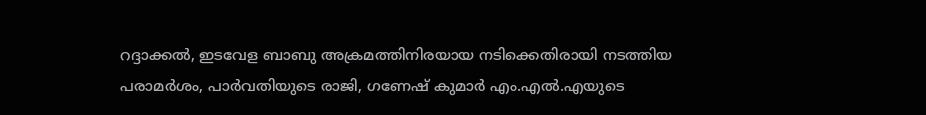റദ്ദാക്കൽ, ഇടവേള ബാബു അക്രമത്തിനിരയായ നടിക്കെതിരായി നടത്തിയ പരാമർശം, പാർവതിയുടെ രാജി, ഗണേഷ് കുമാർ എം.എൽ.എയുടെ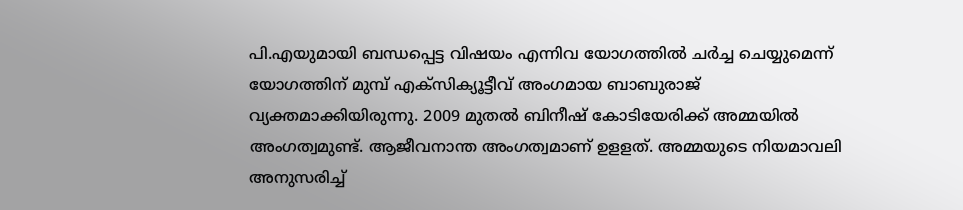പി.എയുമായി ബന്ധപ്പെട്ട വിഷയം എന്നിവ യോഗത്തിൽ ചർച്ച ചെയ്യുമെന്ന് യോഗത്തിന് മുമ്പ് എക്സിക്യൂട്ടീവ് അംഗമായ ബാബുരാജ് വ്യക്തമാക്കിയിരുന്നു. 2009 മുതൽ ബിനീഷ് കോടിയേരിക്ക് അമ്മയിൽ അംഗത്വമുണ്ട്. ആജീവനാന്ത അംഗത്വമാണ് ഉളളത്. അമ്മയുടെ നിയമാവലി അനുസരിച്ച്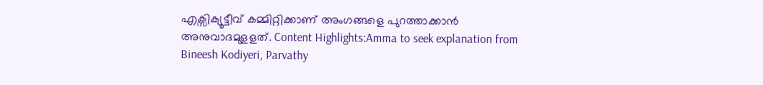എക്സിക്യൂട്ടീവ് കമ്മിറ്റിക്കാണ് അംഗങ്ങളെ പുറത്താക്കാൻ അനുവാദമുളളത്. Content Highlights:Amma to seek explanation from Bineesh Kodiyeri, Parvathy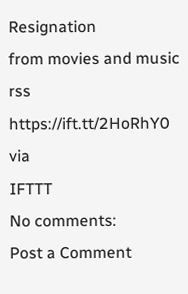Resignation
from movies and music rss https://ift.tt/2HoRhY0
via
IFTTT
No comments:
Post a Comment